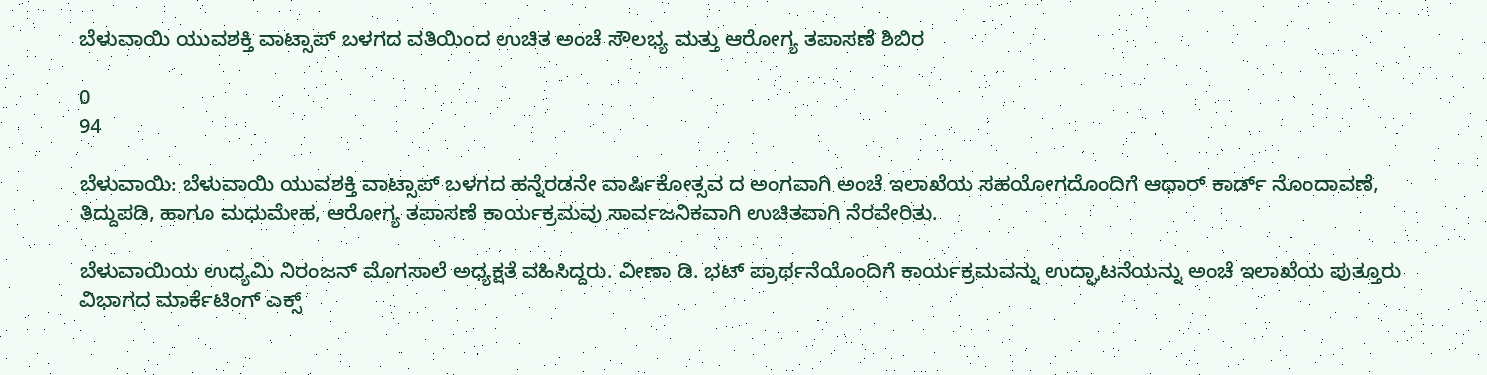ಬೆಳುವಾಯಿ ಯುವಶಕ್ತಿ ವಾಟ್ಸಾಪ್ ಬಳಗದ ವತಿಯಿಂದ ಉಚಿತ ಅಂಚೆ ಸೌಲಭ್ಯ ಮತ್ತು ಆರೋಗ್ಯ ತಪಾಸಣೆ ಶಿಬಿರ

0
94

ಬೆಳುವಾಯಿ: ಬೆಳುವಾಯಿ ಯುವಶಕ್ತಿ ವಾಟ್ಸಾಪ್ ಬಳಗದ ಹನ್ನೆರಡನೇ ವಾರ್ಷಿಕೋತ್ಸವ ದ ಅಂಗವಾಗಿ ಅಂಚೆ ಇಲಾಖೆಯ ಸಹಯೋಗದೊಂದಿಗೆ ಆಧಾರ್ ಕಾರ್ಡ್ ನೊಂದಾವಣೆ, ತಿದ್ದುಪಡಿ, ಹಾಗೂ ಮಧುಮೇಹ, ಆರೋಗ್ಯ ತಪಾಸಣೆ ಕಾರ್ಯಕ್ರಮವು ಸಾರ್ವಜನಿಕವಾಗಿ ಉಚಿತವಾಗಿ ನೆರವೇರಿತು.

ಬೆಳುವಾಯಿಯ ಉದ್ಯಮಿ ನಿರಂಜನ್ ಮೊಗಸಾಲೆ ಅಧ್ಯಕ್ಷತೆ ವಹಿಸಿದ್ದರು. ವೀಣಾ ಡಿ. ಭಟ್ ಪ್ರಾರ್ಥನೆಯೊಂದಿಗೆ ಕಾರ್ಯಕ್ರಮವನ್ನು ಉದ್ಘಾಟನೆಯನ್ನು ಅಂಚೆ ಇಲಾಖೆಯ ಪುತ್ತೂರು ವಿಭಾಗದ ಮಾರ್ಕೆಟಿಂಗ್ ಎಕ್ಸ್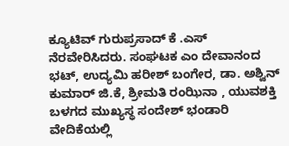ಕ್ಯೂಟಿವ್ ಗುರುಪ್ರಸಾದ್ ಕೆ .ಎಸ್ ನೆರವೇರಿಸಿದರು. ಸಂಘಟಕ ಎಂ ದೇವಾನಂದ ಭಟ್, ಉದ್ಯಮಿ ಹರೀಶ್ ಬಂಗೇರ, ಡಾ. ಅಶ್ವಿನ್ ಕುಮಾರ್ ಜಿ.ಕೆ, ಶ್ರೀಮತಿ ರಂಝಿನಾ , ಯುವಶಕ್ತಿ ಬಳಗದ ಮುಖ್ಯಸ್ಥ ಸಂದೇಶ್ ಭಂಡಾರಿ ವೇದಿಕೆಯಲ್ಲಿ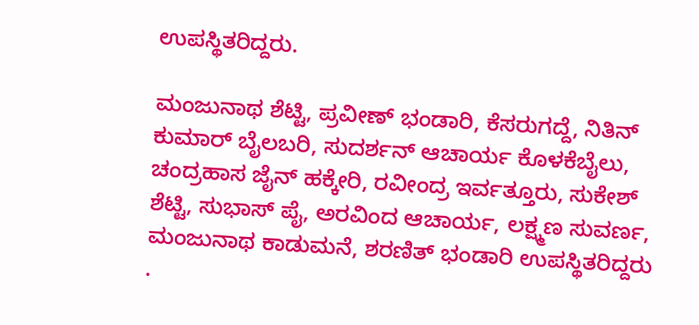ಉಪಸ್ಥಿತರಿದ್ದರು.

ಮಂಜುನಾಥ ಶೆಟ್ಟಿ, ಪ್ರವೀಣ್ ಭಂಡಾರಿ, ಕೆಸರುಗದ್ದೆ, ನಿತಿನ್ ಕುಮಾರ್ ಬೈಲಬರಿ, ಸುದರ್ಶನ್ ಆಚಾರ್ಯ ಕೊಳಕೆಬೈಲು, ಚಂದ್ರಹಾಸ ಜೈನ್ ಹಕ್ಕೇರಿ, ರವೀಂದ್ರ ಇರ್ವತ್ತೂರು, ಸುಕೇಶ್ ಶೆಟ್ಟಿ, ಸುಭಾಸ್ ಪೈ, ಅರವಿಂದ ಆಚಾರ್ಯ, ಲಕ್ಷ್ಮಣ ಸುವರ್ಣ, ಮಂಜುನಾಥ ಕಾಡುಮನೆ, ಶರಣಿತ್ ಭಂಡಾರಿ ಉಪಸ್ಥಿತರಿದ್ದರು .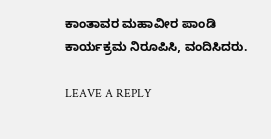ಕಾಂತಾವರ ಮಹಾವೀರ ಪಾಂಡಿ ಕಾರ್ಯಕ್ರಮ ನಿರೂಪಿಸಿ, ವಂದಿಸಿದರು.

LEAVE A REPLY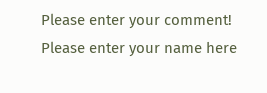Please enter your comment!
Please enter your name here